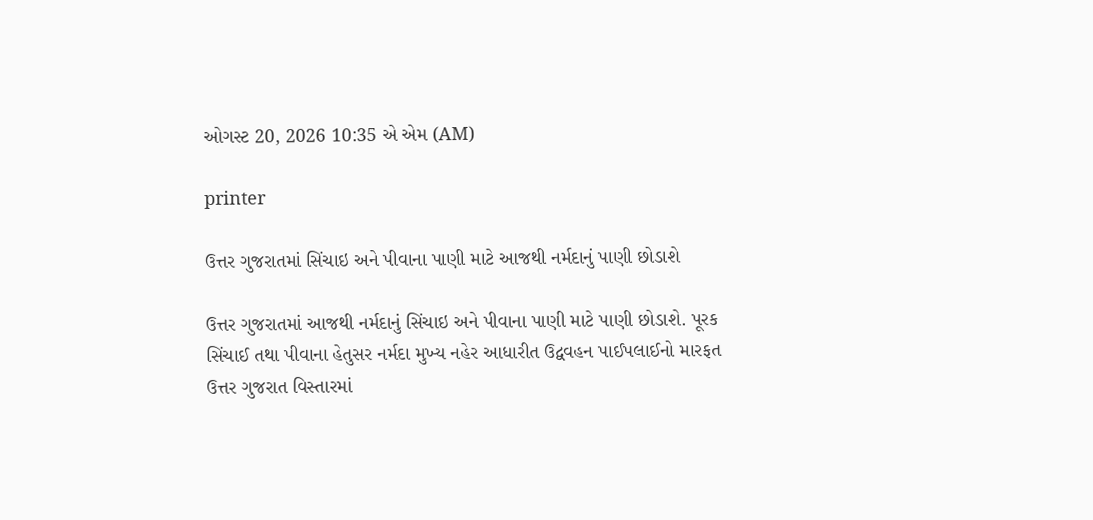ઓગસ્ટ 20, 2026 10:35 એ એમ (AM)

printer

ઉત્તર ગુજરાતમાં સિંચાઇ અને પીવાના પાણી માટે આજથી નર્મદાનું પાણી છોડાશે

ઉત્તર ગુજરાતમાં આજથી નર્મદાનું સિંચાઇ અને પીવાના પાણી માટે પાણી છોડાશે. પૂરક સિંચાઈ તથા પીવાના હેતુસર નર્મદા મુખ્ય નહેર આધારીત ઉદ્વવહન પાઈપલાઈનો મારફત ઉત્તર ગુજરાત વિસ્તારમાં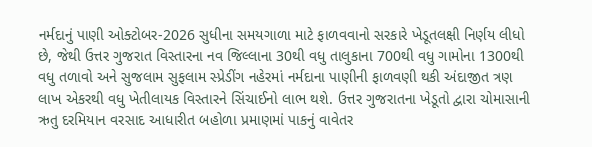નર્મદાનું પાણી ઓક્ટોબર-2026 સુધીના સમયગાળા માટે ફાળવવાનો સરકારે ખેડૂતલક્ષી નિર્ણય લીધો છે, જેથી ઉત્તર ગુજરાત વિસ્તારના નવ જિલ્લાના 30થી વધુ તાલુકાના 700થી વધુ ગામોના 1300થી વધુ તળાવો અને સુજલામ સુફલામ સ્પ્રેડીંગ નહેરમાં નર્મદાના પાણીની ફાળવણી થકી અંદાજીત ત્રણ લાખ એકરથી વધુ ખેતીલાયક વિસ્તારને સિંચાઈનો લાભ થશે. ઉત્તર ગુજરાતના ખેડૂતો દ્વારા ચોમાસાની ઋતુ દરમિયાન વરસાદ આધારીત બહોળા પ્રમાણમાં પાકનું વાવેતર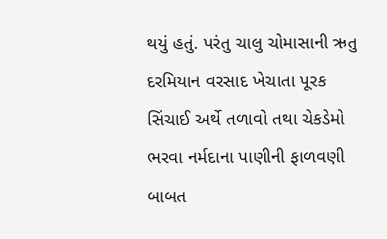થયું હતું. પરંતુ ચાલુ ચોમાસાની ઋતુ દરમિયાન વરસાદ ખેચાતા પૂરક સિંચાઈ અર્થે તળાવો તથા ચેકડેમો ભરવા નર્મદાના પાણીની ફાળવણી બાબત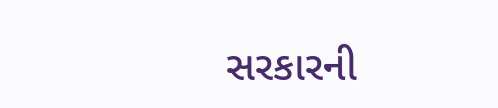સરકારની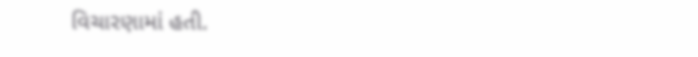વિચારણામાં હતી.